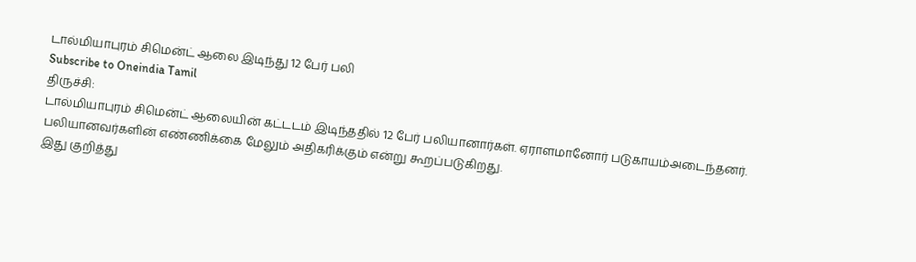டால்மியாபுரம் சிமென்ட் ஆலை இடிந்து 12 பேர் பலி
Subscribe to Oneindia Tamil
திருச்சி:
டால்மியாபுரம் சிமென்ட் ஆலையின் கட்டடம் இடிந்ததில் 12 பேர் பலியானார்கள். ஏராளமானோர் படுகாயம்அடைந்தனர். பலியானவர்களின் எண்ணிக்கை மேலும் அதிகரிக்கும் என்று கூறப்படுகிறது.
இது குறித்து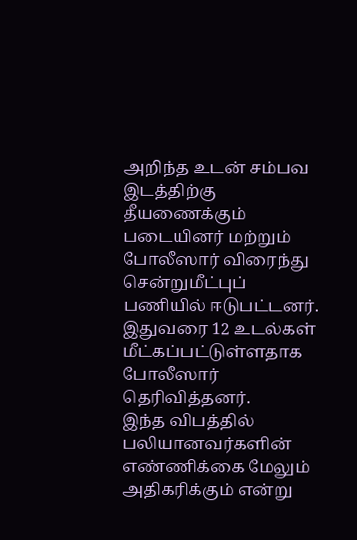அறிந்த உடன் சம்பவ இடத்திற்கு தீயணைக்கும் படையினர் மற்றும் போலீஸார் விரைந்து சென்றுமீட்புப் பணியில் ஈடுபட்டனர். இதுவரை 12 உடல்கள் மீட்கப்பட்டுள்ளதாக போலீஸார் தெரிவித்தனர்.
இந்த விபத்தில் பலியானவர்களின் எண்ணிக்கை மேலும் அதிகரிக்கும் என்று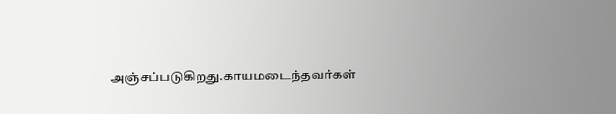அஞ்சப்படுகிறது.காயமடைந்தவர்கள்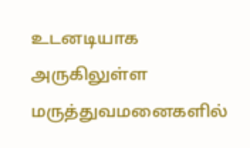உடனடியாக அருகிலுள்ள மருத்துவமனைகளில்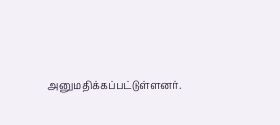அனுமதிக்கப்பட்டுள்ளனர்.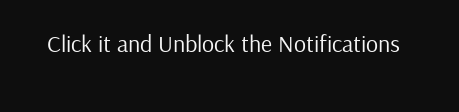Click it and Unblock the Notifications